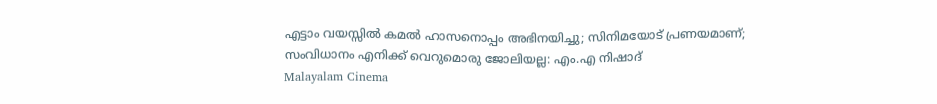എട്ടാം വയസ്സില്‍ കമല്‍ ഹാസനൊപ്പം അഭിനയിച്ചു; സിനിമയോട് പ്രണയമാണ്; സംവിധാനം എനിക്ക് വെറുമൊരു ജോലിയല്ല: എം.എ നിഷാദ്
Malayalam Cinema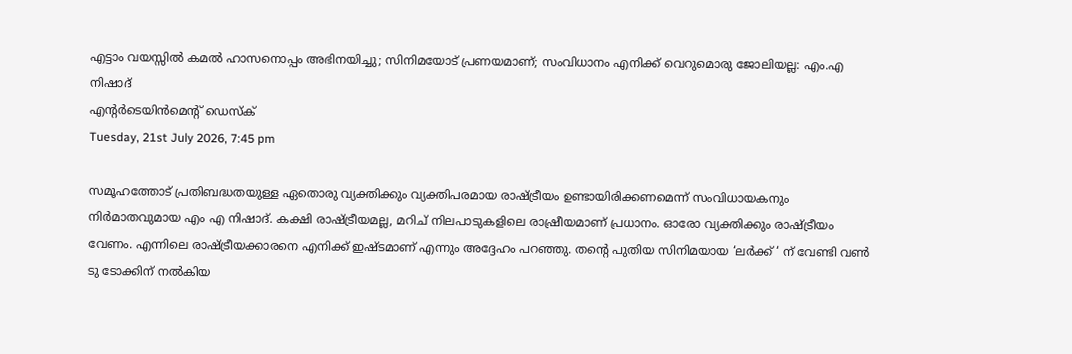എട്ടാം വയസ്സില്‍ കമല്‍ ഹാസനൊപ്പം അഭിനയിച്ചു; സിനിമയോട് പ്രണയമാണ്; സംവിധാനം എനിക്ക് വെറുമൊരു ജോലിയല്ല: എം.എ നിഷാദ്
എന്റര്‍ടെയിന്‍മെന്റ് ഡെസ്‌ക്
Tuesday, 21st July 2026, 7:45 pm

സമൂഹത്തോട് പ്രതിബദ്ധതയുള്ള ഏതൊരു വ്യക്തിക്കും വ്യക്തിപരമായ രാഷ്ട്രീയം ഉണ്ടായിരിക്കണമെന്ന് സംവിധായകനും നിര്‍മാതവുമായ എം എ നിഷാദ്. കക്ഷി രാഷ്ട്രീയമല്ല, മറിച് നിലപാടുകളിലെ രാഷ്രീയമാണ് പ്രധാനം. ഓരോ വ്യക്തിക്കും രാഷ്ട്രീയം വേണം. എന്നിലെ രാഷ്ട്രീയക്കാരനെ എനിക്ക് ഇഷ്ടമാണ് എന്നും അദ്ദേഹം പറഞ്ഞു. തന്റെ പുതിയ സിനിമയായ ‘ലര്‍ക്ക്‌ ‘ ന് വേണ്ടി വണ്‍ ടു ടോക്കിന് നല്‍കിയ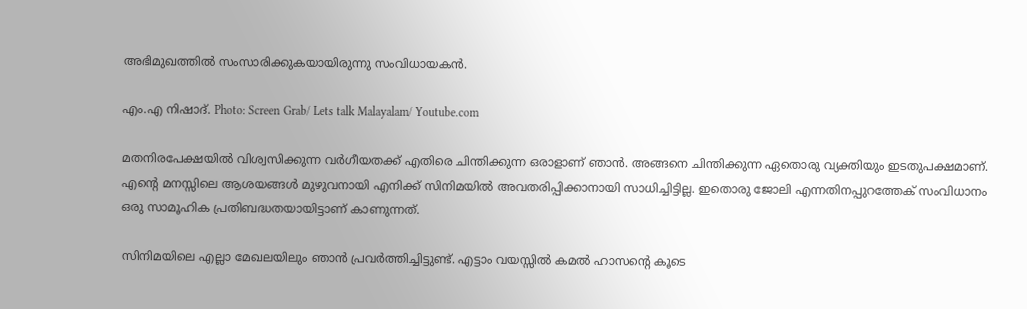അഭിമുഖത്തില്‍ സംസാരിക്കുകയായിരുന്നു സംവിധായകന്‍.

എം.എ നിഷാദ്. Photo: Screen Grab/ Lets talk Malayalam/ Youtube.com

മതനിരപേക്ഷയില്‍ വിശ്വസിക്കുന്ന വര്‍ഗീയതക്ക് എതിരെ ചിന്തിക്കുന്ന ഒരാളാണ് ഞാന്‍. അങ്ങനെ ചിന്തിക്കുന്ന ഏതൊരു വ്യക്തിയും ഇടതുപക്ഷമാണ്. എന്റെ മനസ്സിലെ ആശയങ്ങള്‍ മുഴുവനായി എനിക്ക് സിനിമയില്‍ അവതരിപ്പിക്കാനായി സാധിച്ചിട്ടില്ല. ഇതൊരു ജോലി എന്നതിനപ്പുറത്തേക് സംവിധാനം ഒരു സാമൂഹിക പ്രതിബദ്ധതയായിട്ടാണ് കാണുന്നത്.

സിനിമയിലെ എല്ലാ മേഖലയിലും ഞാന്‍ പ്രവര്‍ത്തിച്ചിട്ടുണ്ട്. എട്ടാം വയസ്സില്‍ കമല്‍ ഹാസന്റെ കൂടെ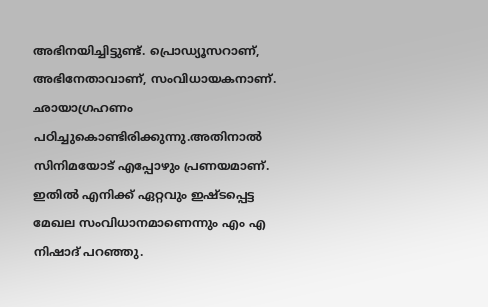അഭിനയിച്ചിട്ടുണ്ട്. പ്രൊഡ്യൂസറാണ്, അഭിനേതാവാണ്, സംവിധായകനാണ്. ഛായാഗ്രഹണം പഠിച്ചുകൊണ്ടിരിക്കുന്നു.അതിനാല്‍ സിനിമയോട് എപ്പോഴും പ്രണയമാണ്. ഇതില്‍ എനിക്ക് ഏറ്റവും ഇഷ്ടപ്പെട്ട മേഖല സംവിധാനമാണെന്നും എം എ നിഷാദ് പറഞ്ഞു.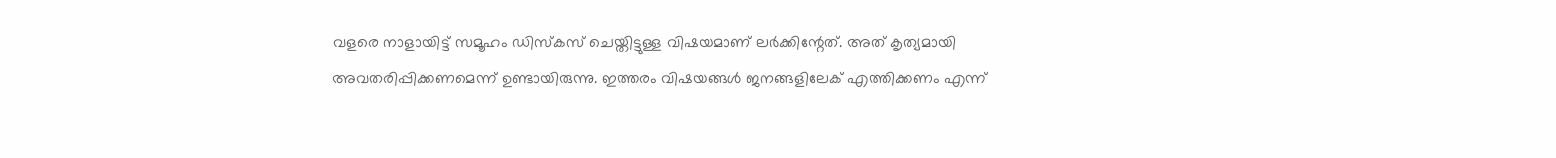വളരെ നാളായിട്ട് സമൂഹം ഡിസ്‌കസ് ചെയ്തിട്ടുള്ള വിഷയമാണ് ലര്‍ക്കിന്റേത്. അത് കൃത്യമായി അവതരിപ്പിക്കണമെന്ന് ഉണ്ടായിരുന്നു. ഇത്തരം വിഷയങ്ങള്‍ ജനങ്ങളിലേക് എത്തിക്കണം എന്ന്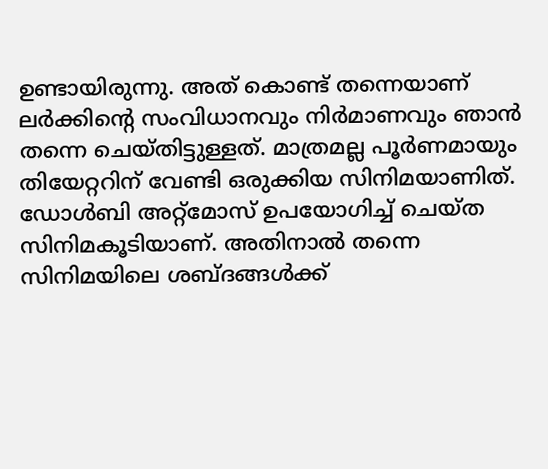ഉണ്ടായിരുന്നു. അത് കൊണ്ട് തന്നെയാണ് ലര്‍ക്കിന്റെ സംവിധാനവും നിര്‍മാണവും ഞാന്‍ തന്നെ ചെയ്തിട്ടുള്ളത്. മാത്രമല്ല പൂര്‍ണമായും തിയേറ്ററിന് വേണ്ടി ഒരുക്കിയ സിനിമയാണിത്. ഡോള്‍ബി അറ്റ്മോസ് ഉപയോഗിച്ച് ചെയ്ത സിനിമകൂടിയാണ്. അതിനാല്‍ തന്നെ സിനിമയിലെ ശബ്ദങ്ങള്‍ക്ക്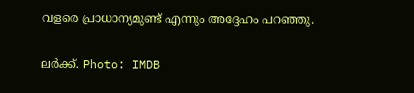വളരെ പ്രാധാന്യമുണ്ട് എന്നും അദ്ദേഹം പറഞ്ഞു.

ലര്‍ക്ക്‌. Photo: IMDB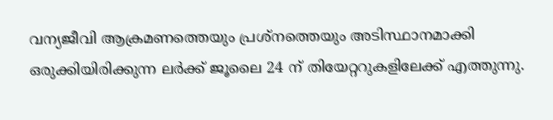വന്യജീവി ആക്രമണത്തെയും പ്രശ്‌നത്തെയും അടിസ്ഥാനമാക്കി ഒരുക്കിയിരിക്കുന്ന ലര്‍ക്ക്‌ ജൂലൈ 24 ന് തിയേറ്ററുകളിലേക്ക് എത്തുന്നു.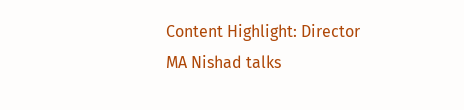Content Highlight: Director MA Nishad talks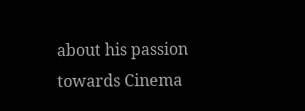about his passion towards Cinema